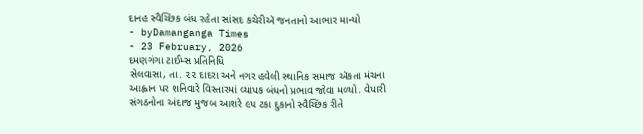દાનહ સ્વૈચ્છિક બંધ રહેતા સાંસદ કચેરીઍ જનતાનો આભાર માન્યો
- byDamanganga Times
- 23 February, 2026
દમણગંગા ટાઈમ્સ પ્રતિનિધિ
સેલવાસા, તા. ૨૨ દાદરા અને નગર હવેલી સ્થાનિક સમાજ ઍકતા મંચના આહ્વાન પર શનિવારે વિસ્તારમાં વ્યાપક બંધનો પ્રભાવ જોવા મળ્યો. વેપારી સંગઠનોના અંદાજ મુજબ આશરે ૯૫ ટકા દુકાનો સ્વૈચ્છિક રીતે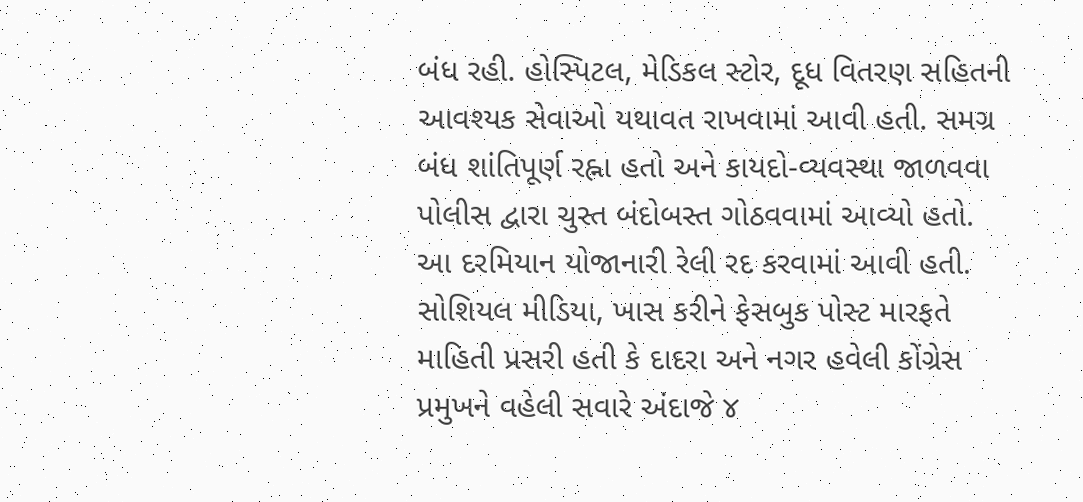બંધ રહી. હોસ્પિટલ, મેડિકલ સ્ટોર, દૂધ વિતરણ સહિતની આવશ્યક સેવાઓ યથાવત રાખવામાં આવી હતી. સમગ્ર બંધ શાંતિપૂર્ણ રહ્ના હતો અને કાયદો-વ્યવસ્થા જાળવવા પોલીસ દ્વારા ચુસ્ત બંદોબસ્ત ગોઠવવામાં આવ્યો હતો.
આ દરમિયાન યોજાનારી રેલી રદ કરવામાં આવી હતી. સોશિયલ મીડિયા, ખાસ કરીને ફેસબુક પોસ્ટ મારફતે માહિતી પ્રસરી હતી કે દાદરા અને નગર હવેલી કોંગ્રેસ પ્રમુખને વહેલી સવારે અંદાજે ૪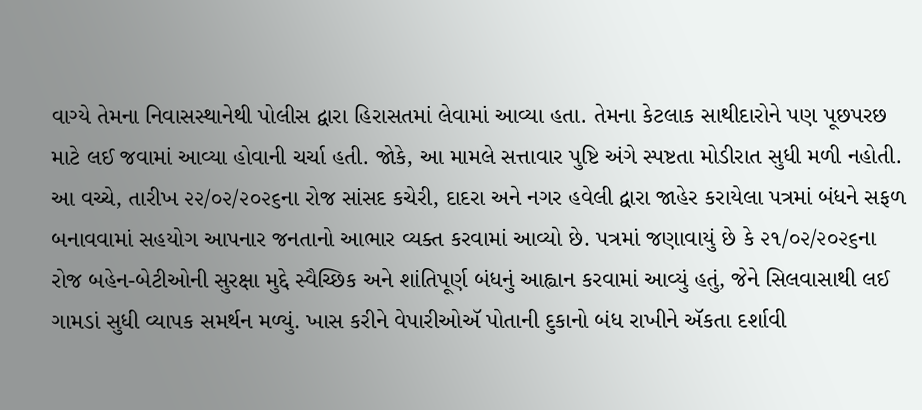વાગ્યે તેમના નિવાસસ્થાનેથી પોલીસ દ્વારા હિરાસતમાં લેવામાં આવ્યા હતા. તેમના કેટલાક સાથીદારોને પણ પૂછપરછ માટે લઈ જવામાં આવ્યા હોવાની ચર્ચા હતી. જોકે, આ મામલે સત્તાવાર પુષ્ટિ અંગે સ્પષ્ટતા મોડીરાત સુધી મળી નહોતી. આ વચ્ચે, તારીખ ૨૨/૦૨/૨૦૨૬ના રોજ સાંસદ કચેરી, દાદરા અને નગર હવેલી દ્વારા જાહેર કરાયેલા પત્રમાં બંધને સફળ બનાવવામાં સહયોગ આપનાર જનતાનો આભાર વ્યક્ત કરવામાં આવ્યો છે. પત્રમાં જણાવાયું છે કે ૨૧/૦૨/૨૦૨૬ના રોજ બહેન-બેટીઓની સુરક્ષા મુદ્દે સ્વૈચ્છિક અને શાંતિપૂર્ણ બંધનું આહ્વાન કરવામાં આવ્યું હતું, જેને સિલવાસાથી લઈ ગામડાં સુધી વ્યાપક સમર્થન મળ્યું. ખાસ કરીને વેપારીઓઍ પોતાની દુકાનો બંધ રાખીને ઍકતા દર્શાવી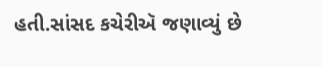હતી.સાંસદ કચેરીઍ જણાવ્યું છે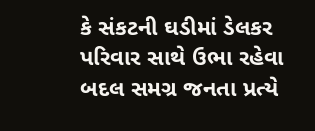કે સંકટની ઘડીમાં ડેલકર પરિવાર સાથે ઉભા રહેવા બદલ સમગ્ર જનતા પ્રત્યે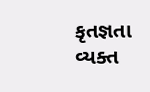કૃતજ્ઞતા વ્યક્ત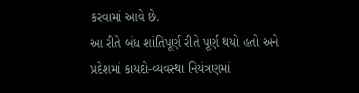કરવામાં આવે છે.
આ રીતે બંધ શાંતિપૂર્ણ રીતે પૂર્ણ થયો હતો અને પ્રદેશમાં કાયદો-વ્યવસ્થા નિયંત્રણમાં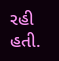રહી હતી.